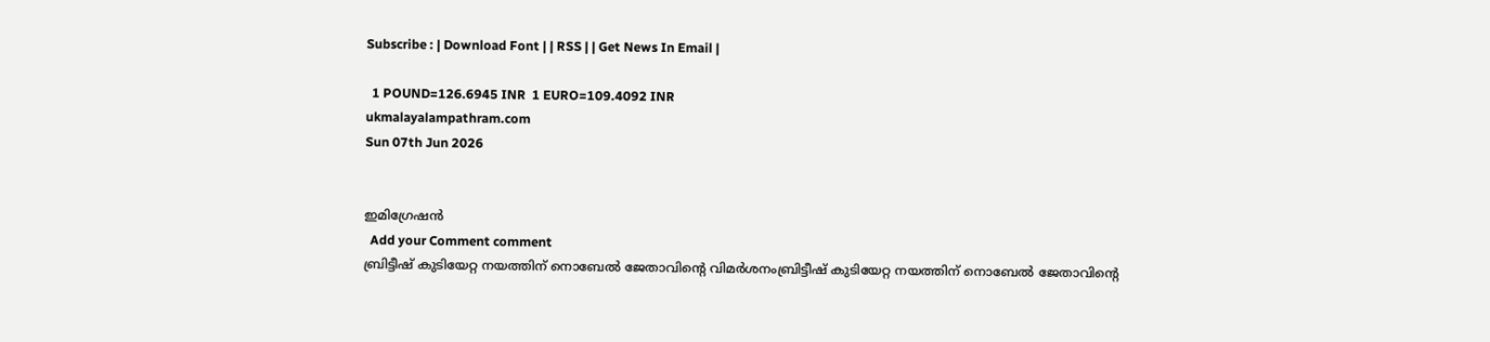Subscribe : | Download Font | | RSS | | Get News In Email |

  1 POUND=126.6945 INR  1 EURO=109.4092 INR
ukmalayalampathram.com
Sun 07th Jun 2026


ഇമിഗ്രേഷന്‍
  Add your Comment comment
ബ്രിട്ടീഷ് കുടിയേറ്റ നയത്തിന് നൊബേല്‍ ജേതാവിന്റെ വിമര്‍ശനംബ്രിട്ടീഷ് കുടിയേറ്റ നയത്തിന് നൊബേല്‍ ജേതാവിന്റെ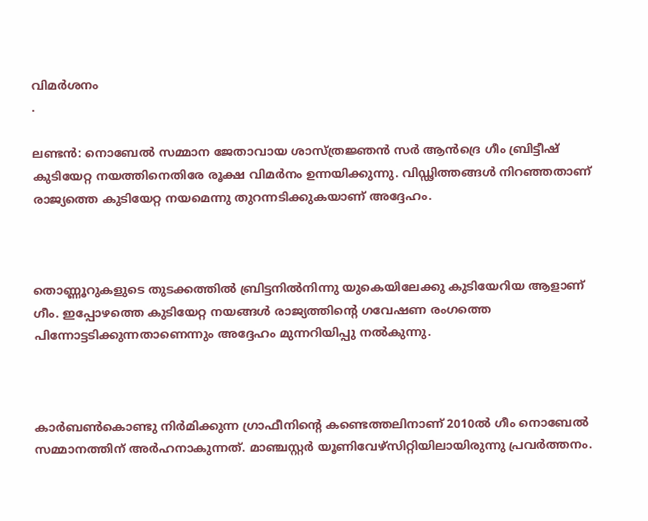വിമര്‍ശനം
.

ലണ്ടന്‍: നൊബേല്‍ സമ്മാന ജേതാവായ ശാസ്ത്രജ്ഞന്‍ സര്‍ ആന്‍ദ്രെ ഗീം ബ്രിട്ടീഷ് കുടിയേറ്റ നയത്തിനെതിരേ രൂക്ഷ വിമര്‍നം ഉന്നയിക്കുന്നു. വിഡ്ഢിത്തങ്ങള്‍ നിറഞ്ഞതാണ് രാജ്യത്തെ കുടിയേറ്റ നയമെന്നു തുറന്നടിക്കുകയാണ് അദ്ദേഹം.



തൊണ്ണൂറുകളുടെ തുടക്കത്തില്‍ ബ്രിട്ടനില്‍നിന്നു യുകെയിലേക്കു കുടിയേറിയ ആളാണ് ഗീം. ഇപ്പോഴത്തെ കുടിയേറ്റ നയങ്ങള്‍ രാജ്യത്തിന്റെ ഗവേഷണ രംഗത്തെ പിന്നോട്ടടിക്കുന്നതാണെന്നും അദ്ദേഹം മുന്നറിയിപ്പു നല്‍കുന്നു.



കാര്‍ബണ്‍കൊണ്ടു നിര്‍മിക്കുന്ന ഗ്രാഫീനിന്റെ കണ്ടെത്തലിനാണ് 2010ല്‍ ഗീം നൊബേല്‍ സമ്മാനത്തിന് അര്‍ഹനാകുന്നത്. മാഞ്ചസ്റ്റര്‍ യൂണിവേഴ്‌സിറ്റിയിലായിരുന്നു പ്രവര്‍ത്തനം.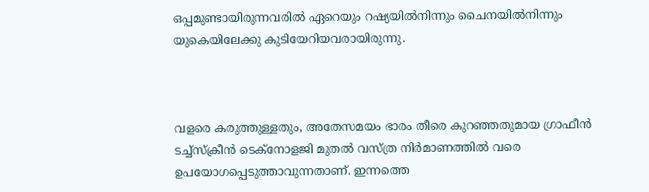ഒപ്പമുണ്ടായിരുന്നവരില്‍ ഏറെയും റഷ്യയില്‍നിന്നും ചൈനയില്‍നിന്നും യുകെയിലേക്കു കുടിയേറിയവരായിരുന്നു.



വളരെ കരുത്തുള്ളതും, അതേസമയം ഭാരം തീരെ കുറഞ്ഞതുമായ ഗ്രാഫീന്‍ ടച്ച്‌സ്‌ക്രീന്‍ ടെക്‌നോളജി മുതല്‍ വസ്ത്ര നിര്‍മാണത്തില്‍ വരെ ഉപയോഗപ്പെടുത്താവുന്നതാണ്. ഇന്നത്തെ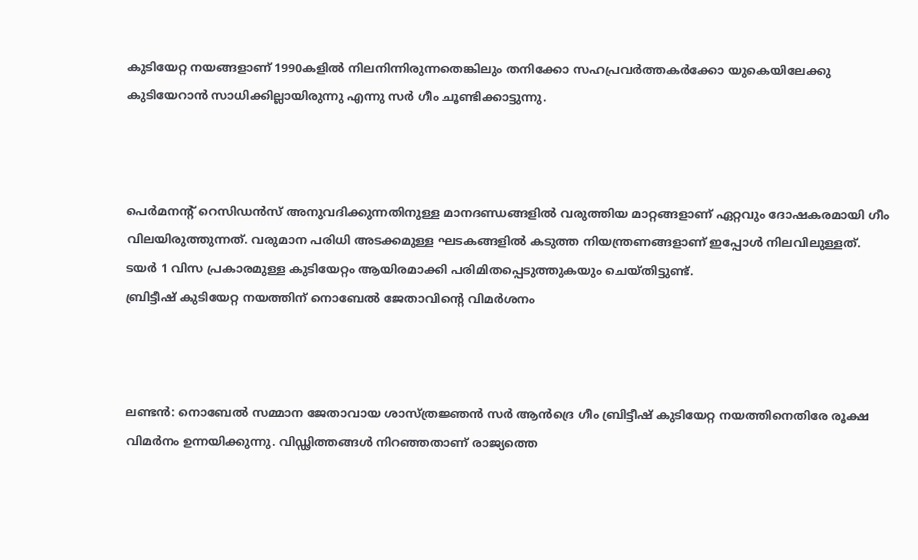കുടിയേറ്റ നയങ്ങളാണ് 1990കളില്‍ നിലനിന്നിരുന്നതെങ്കിലും തനിക്കോ സഹപ്രവര്‍ത്തകര്‍ക്കോ യുകെയിലേക്കു കുടിയേറാന്‍ സാധിക്കില്ലായിരുന്നു എന്നു സര്‍ ഗീം ചൂണ്ടിക്കാട്ടുന്നു.



പെര്‍മനന്റ് റെസിഡന്‍സ് അനുവദിക്കുന്നതിനുള്ള മാനദണ്ഡങ്ങളില്‍ വരുത്തിയ മാറ്റങ്ങളാണ് ഏറ്റവും ദോഷകരമായി ഗീം വിലയിരുത്തുന്നത്. വരുമാന പരിധി അടക്കമുള്ള ഘടകങ്ങളില്‍ കടുത്ത നിയന്ത്രണങ്ങളാണ് ഇപ്പോള്‍ നിലവിലുള്ളത്. ടയര്‍ 1 വിസ പ്രകാരമുള്ള കുടിയേറ്റം ആയിരമാക്കി പരിമിതപ്പെടുത്തുകയും ചെയ്തിട്ടുണ്ട്.
ബ്രിട്ടീഷ് കുടിയേറ്റ നയത്തിന് നൊബേല്‍ ജേതാവിന്റെ വിമര്‍ശനം



ലണ്ടന്‍: നൊബേല്‍ സമ്മാന ജേതാവായ ശാസ്ത്രജ്ഞന്‍ സര്‍ ആന്‍ദ്രെ ഗീം ബ്രിട്ടീഷ് കുടിയേറ്റ നയത്തിനെതിരേ രൂക്ഷ വിമര്‍നം ഉന്നയിക്കുന്നു. വിഡ്ഢിത്തങ്ങള്‍ നിറഞ്ഞതാണ് രാജ്യത്തെ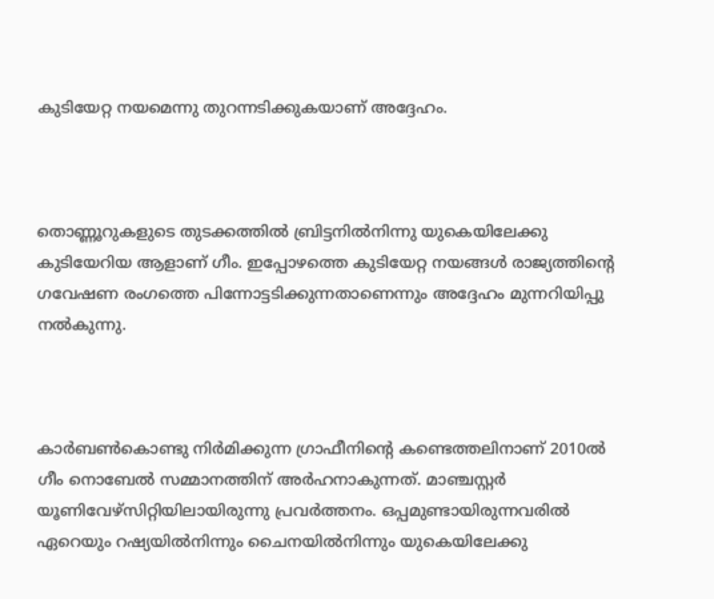കുടിയേറ്റ നയമെന്നു തുറന്നടിക്കുകയാണ് അദ്ദേഹം.



തൊണ്ണൂറുകളുടെ തുടക്കത്തില്‍ ബ്രിട്ടനില്‍നിന്നു യുകെയിലേക്കു കുടിയേറിയ ആളാണ് ഗീം. ഇപ്പോഴത്തെ കുടിയേറ്റ നയങ്ങള്‍ രാജ്യത്തിന്റെ ഗവേഷണ രംഗത്തെ പിന്നോട്ടടിക്കുന്നതാണെന്നും അദ്ദേഹം മുന്നറിയിപ്പു നല്‍കുന്നു.



കാര്‍ബണ്‍കൊണ്ടു നിര്‍മിക്കുന്ന ഗ്രാഫീനിന്റെ കണ്ടെത്തലിനാണ് 2010ല്‍ ഗീം നൊബേല്‍ സമ്മാനത്തിന് അര്‍ഹനാകുന്നത്. മാഞ്ചസ്റ്റര്‍ യൂണിവേഴ്‌സിറ്റിയിലായിരുന്നു പ്രവര്‍ത്തനം. ഒപ്പമുണ്ടായിരുന്നവരില്‍ ഏറെയും റഷ്യയില്‍നിന്നും ചൈനയില്‍നിന്നും യുകെയിലേക്കു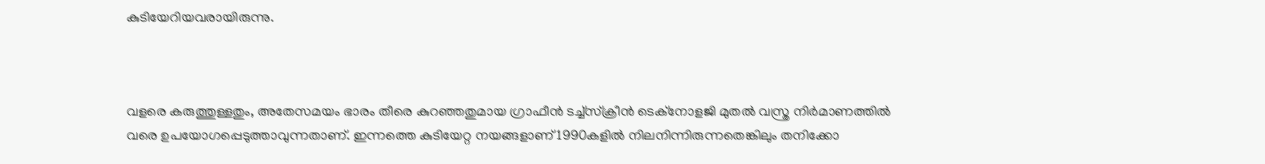കുടിയേറിയവരായിരുന്നു.



വളരെ കരുത്തുള്ളതും, അതേസമയം ഭാരം തീരെ കുറഞ്ഞതുമായ ഗ്രാഫീന്‍ ടച്ച്‌സ്‌ക്രീന്‍ ടെക്‌നോളജി മുതല്‍ വസ്ത്ര നിര്‍മാണത്തില്‍ വരെ ഉപയോഗപ്പെടുത്താവുന്നതാണ്. ഇന്നത്തെ കുടിയേറ്റ നയങ്ങളാണ് 1990കളില്‍ നിലനിന്നിരുന്നതെങ്കിലും തനിക്കോ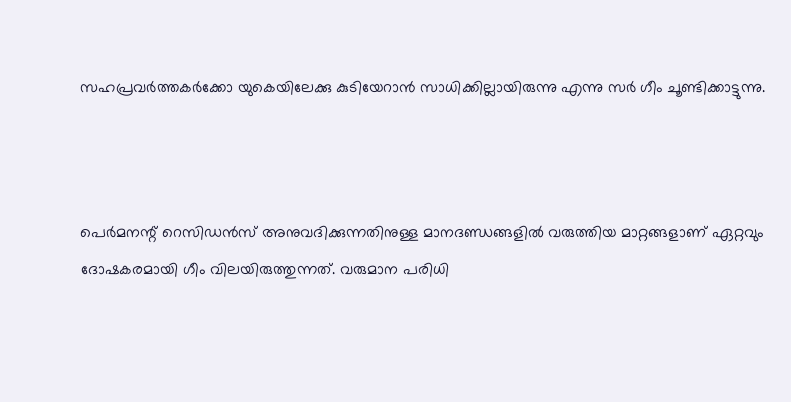സഹപ്രവര്‍ത്തകര്‍ക്കോ യുകെയിലേക്കു കുടിയേറാന്‍ സാധിക്കില്ലായിരുന്നു എന്നു സര്‍ ഗീം ചൂണ്ടിക്കാട്ടുന്നു.



പെര്‍മനന്റ് റെസിഡന്‍സ് അനുവദിക്കുന്നതിനുള്ള മാനദണ്ഡങ്ങളില്‍ വരുത്തിയ മാറ്റങ്ങളാണ് ഏറ്റവും ദോഷകരമായി ഗീം വിലയിരുത്തുന്നത്. വരുമാന പരിധി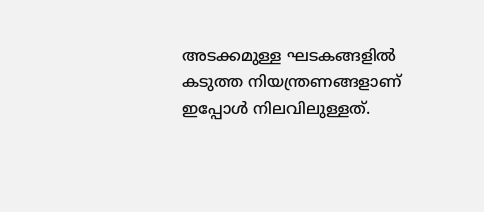അടക്കമുള്ള ഘടകങ്ങളില്‍ കടുത്ത നിയന്ത്രണങ്ങളാണ് ഇപ്പോള്‍ നിലവിലുള്ളത്.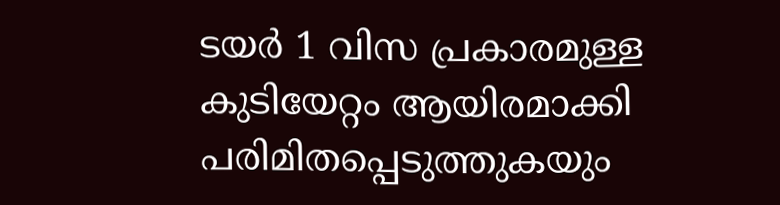ടയര്‍ 1 വിസ പ്രകാരമുള്ള കുടിയേറ്റം ആയിരമാക്കി പരിമിതപ്പെടുത്തുകയും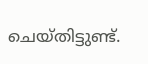ചെയ്തിട്ടുണ്ട്.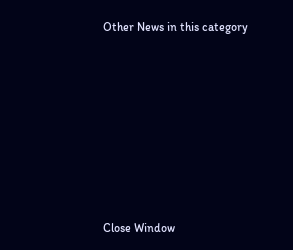Other News in this category








Close Window